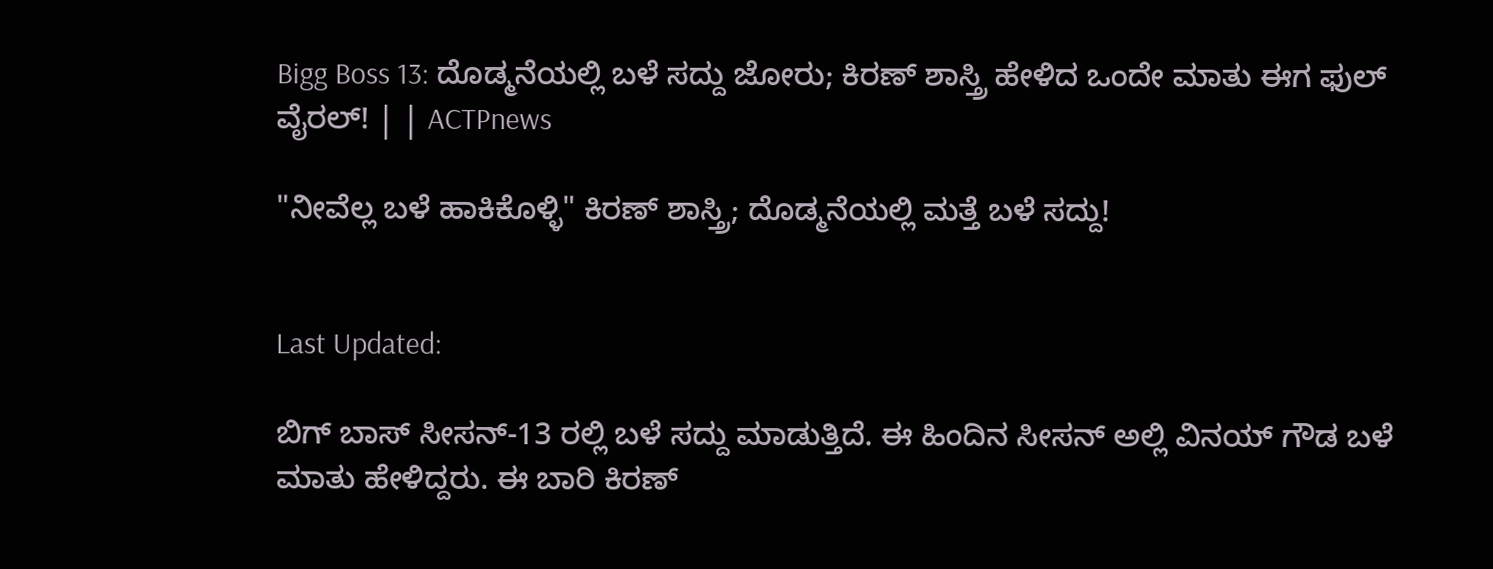Bigg Boss 13: ದೊಡ್ಮನೆಯಲ್ಲಿ ಬಳೆ ಸದ್ದು ಜೋರು; ಕಿರಣ್ ಶಾಸ್ತ್ರಿ ಹೇಳಿದ ಒಂದೇ ಮಾತು ಈಗ ಫುಲ್ ವೈರಲ್! | | ACTPnews

"ನೀವೆಲ್ಲ ಬಳೆ ಹಾಕಿಕೊಳ್ಳಿ" ಕಿರಣ್ ಶಾಸ್ತ್ರಿ; ದೊಡ್ಮನೆಯಲ್ಲಿ ಮತ್ತೆ ಬಳೆ ಸದ್ದು!


Last Updated:

ಬಿಗ್ ಬಾಸ್ ಸೀಸನ್‌-13 ರಲ್ಲಿ ಬಳೆ ಸದ್ದು ಮಾಡುತ್ತಿದೆ. ಈ ಹಿಂದಿನ ಸೀಸನ್‌ ಅಲ್ಲಿ ವಿನಯ್ ಗೌಡ ಬಳೆ ಮಾತು ಹೇಳಿದ್ದರು. ಈ ಬಾರಿ ಕಿರಣ್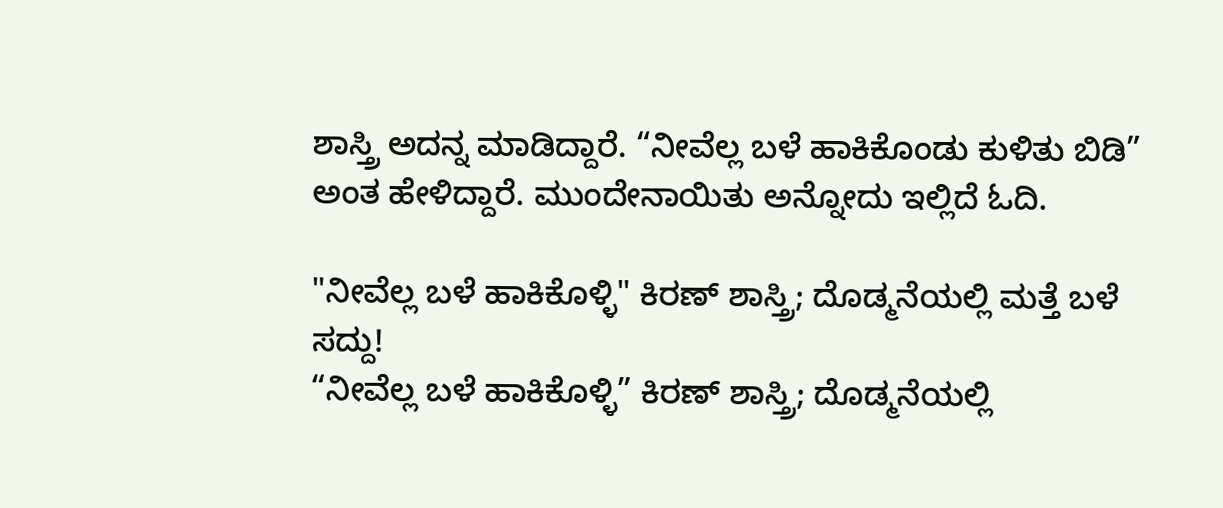ಶಾಸ್ತ್ರಿ ಅದನ್ನ ಮಾಡಿದ್ದಾರೆ. “ನೀವೆಲ್ಲ ಬಳೆ ಹಾಕಿಕೊಂಡು ಕುಳಿತು ಬಿಡಿ” ಅಂತ ಹೇಳಿದ್ದಾರೆ. ಮುಂದೇನಾಯಿತು ಅನ್ನೋದು ಇಲ್ಲಿದೆ ಓದಿ.

"ನೀವೆಲ್ಲ ಬಳೆ ಹಾಕಿಕೊಳ್ಳಿ" ಕಿರಣ್ ಶಾಸ್ತ್ರಿ; ದೊಡ್ಮನೆಯಲ್ಲಿ ಮತ್ತೆ ಬಳೆ ಸದ್ದು!
“ನೀವೆಲ್ಲ ಬಳೆ ಹಾಕಿಕೊಳ್ಳಿ” ಕಿರಣ್ ಶಾಸ್ತ್ರಿ; ದೊಡ್ಮನೆಯಲ್ಲಿ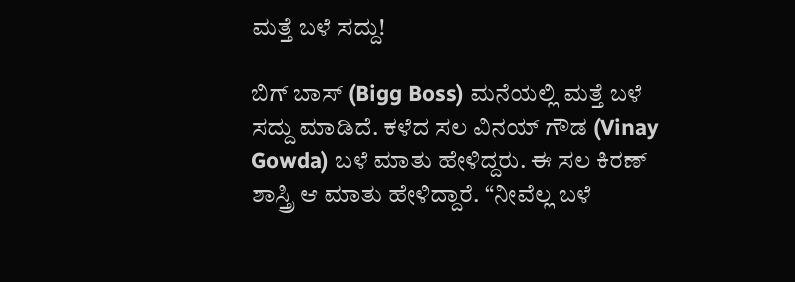ಮತ್ತೆ ಬಳೆ ಸದ್ದು!

ಬಿಗ್ ಬಾಸ್ (Bigg Boss) ಮನೆಯಲ್ಲಿ ಮತ್ತೆ ಬಳೆ ಸದ್ದು ಮಾಡಿದೆ. ಕಳೆದ ಸಲ ವಿನಯ್ ಗೌಡ (Vinay Gowda) ಬಳೆ ಮಾತು ಹೇಳಿದ್ದರು. ಈ ಸಲ ಕಿರಣ್ ಶಾಸ್ತ್ರಿ ಆ ಮಾತು ಹೇಳಿದ್ದಾರೆ. “ನೀವೆಲ್ಲ ಬಳೆ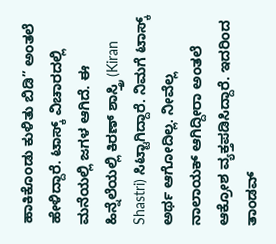ಹಾಕಿಕೊಂಡು ಕುಳಿತು ಬಿಡಿ” ಅಂತಲೆ ಹೇಳಿದ್ದಾರೆ. ಟಾಸ್ಕ್ ವಿಚಾರದಲ್ಲಿ ಮನೆಯಲ್ಲಿ ಜಗಳ ಆಗಿದೆ. ಈ ಹಿನ್ನೆಲೆಯಲ್ಲಿ ಕಿರಣ್ ಶಾಸ್ತ್ರಿ (Kiran Shastri) ಸಿಟ್ಟಾಗಿದ್ದಾರೆ. ನಿಮಗೆ ಟಾಸ್ಕ್ ಅರ್ಥ ಆಗೋದಿಲ್ಲ. ನೀವೆಲ್ಲ ನಾಲಾಯಕ್ ಆಗಿದ್ದೀರಾ ಅಂತಲೆ ಆಕ್ರೋಶ ವ್ಯಕ್ತಪಡಿಸಿದ್ದಾರೆ. ಇದರಿಂದ ತಾಂಡವ್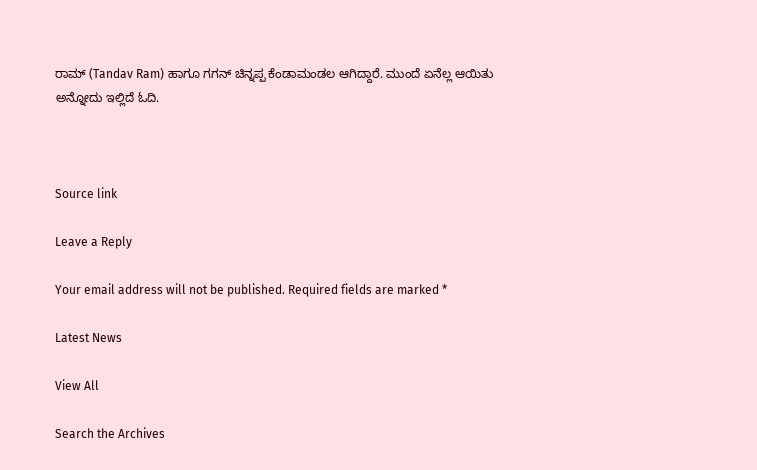ರಾಮ್ (Tandav Ram) ಹಾಗೂ ಗಗನ್ ಚಿನ್ನಪ್ಪ ಕೆಂಡಾಮಂಡಲ ಆಗಿದ್ದಾರೆ. ಮುಂದೆ ಏನೆಲ್ಲ ಆಯಿತು ಅನ್ನೋದು ಇಲ್ಲಿದೆ ಓದಿ.



Source link

Leave a Reply

Your email address will not be published. Required fields are marked *

Latest News

View All

Search the Archives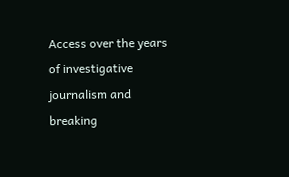Access over the years of investigative journalism and breaking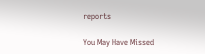reports

You May Have Missed